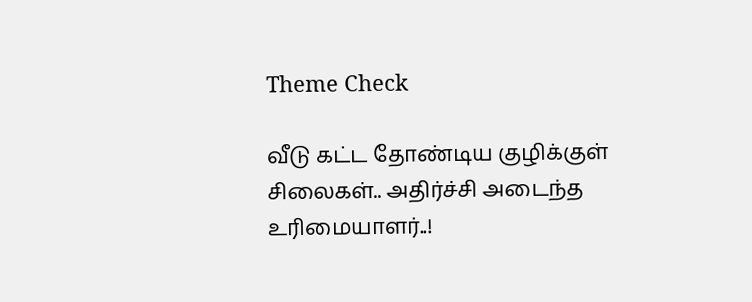Theme Check

வீடு கட்ட தோண்டிய குழிக்குள் சிலைகள்.. அதிர்ச்சி அடைந்த உரிமையாளர்..!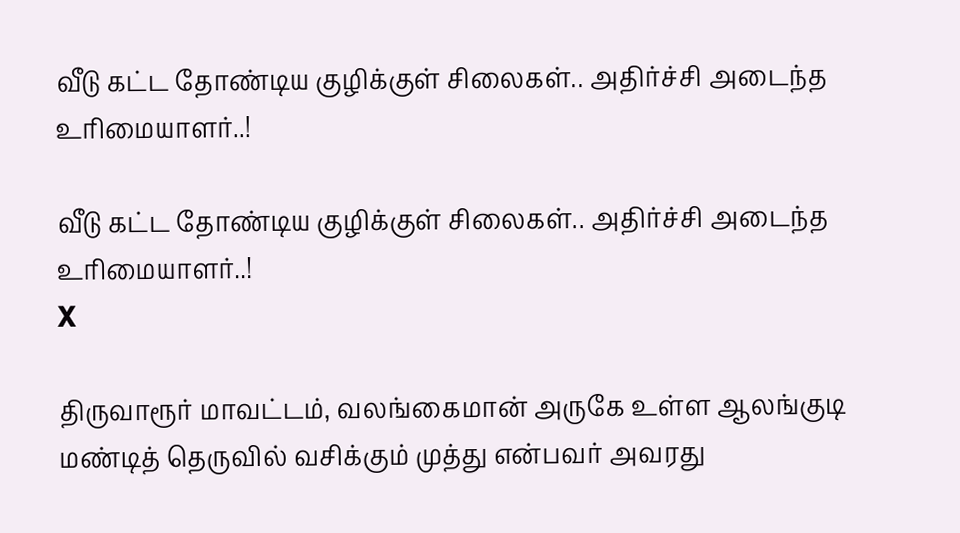வீடு கட்ட தோண்டிய குழிக்குள் சிலைகள்.. அதிர்ச்சி அடைந்த உரிமையாளர்..!

வீடு கட்ட தோண்டிய குழிக்குள் சிலைகள்.. அதிர்ச்சி அடைந்த உரிமையாளர்..!
X

திருவாரூர் மாவட்டம், வலங்கைமான் அருகே உள்ள ஆலங்குடி மண்டித் தெருவில் வசிக்கும் முத்து என்பவர் அவரது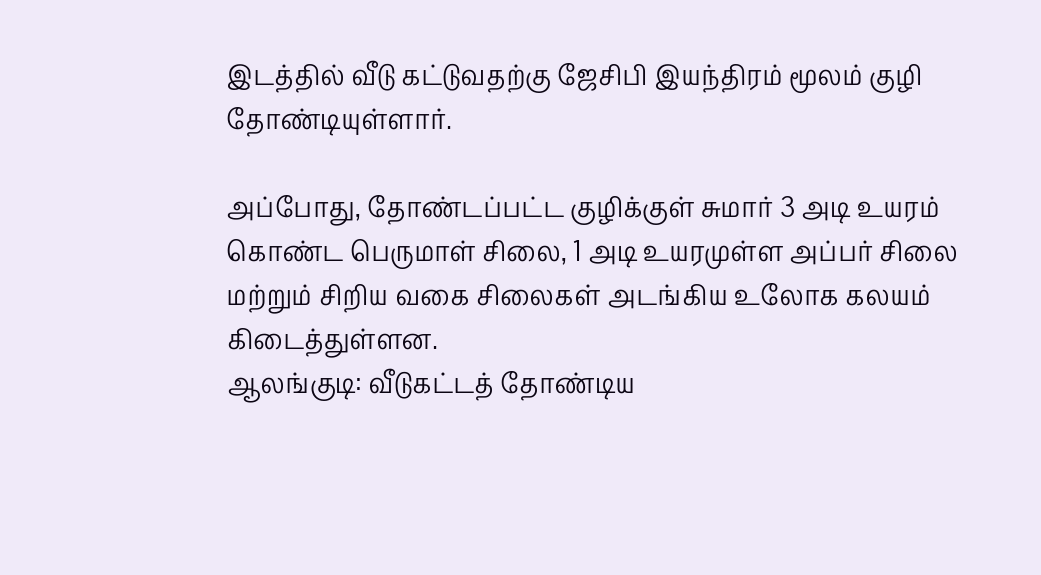இடத்தில் வீடு கட்டுவதற்கு ஜேசிபி இயந்திரம் மூலம் குழி தோண்டியுள்ளார்.

அப்போது, தோண்டப்பட்ட குழிக்குள் சுமார் 3 அடி உயரம் கொண்ட பெருமாள் சிலை, 1 அடி உயரமுள்ள அப்பர் சிலை மற்றும் சிறிய வகை சிலைகள் அடங்கிய உலோக கலயம் கிடைத்துள்ளன.
ஆலங்குடி: வீடுகட்டத் தோண்டிய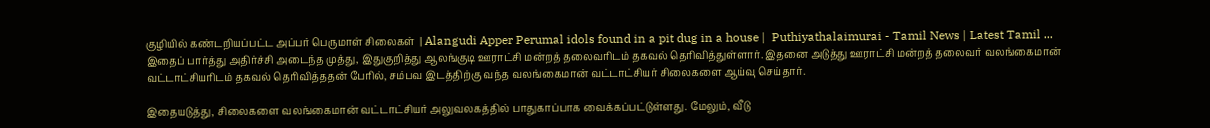குழியில் கண்டறியப்பட்ட அப்பர் பெருமாள் சிலைகள்  | Alangudi Apper Perumal idols found in a pit dug in a house |  Puthiyathalaimurai - Tamil News | Latest Tamil ...
இதைப் பார்த்து அதிர்ச்சி அடைந்த முத்து, இதுகுறித்து ஆலங்குடி ஊராட்சி மன்றத் தலைவரிடம் தகவல் தெரிவித்துள்ளார். இதனை அடுத்து ஊராட்சி மன்றத் தலைவர் வலங்கைமான் வட்டாட்சியரிடம் தகவல் தெரிவித்ததன் பேரில், சம்பவ இடத்திற்கு வந்த வலங்கைமான் வட்டாட்சியர் சிலைகளை ஆய்வு செய்தார்.

இதையடுத்து, சிலைகளை வலங்கைமான் வட்டாட்சியர் அலுவலகத்தில் பாதுகாப்பாக வைக்கப்பட்டுள்ளது. மேலும், வீடு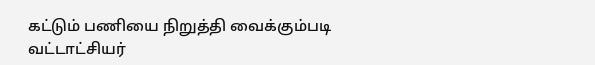கட்டும் பணியை நிறுத்தி வைக்கும்படி வட்டாட்சியர்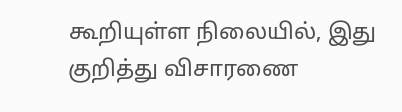கூறியுள்ள நிலையில், இது குறித்து விசாரணை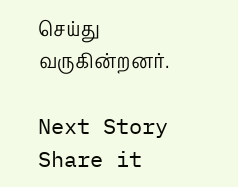செய்து வருகின்றனர்.

Next Story
Share it